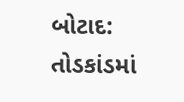બોટાદ: તોડકાંડમાં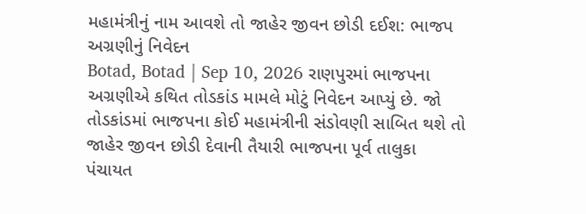મહામંત્રીનું નામ આવશે તો જાહેર જીવન છોડી દઈશ: ભાજપ અગ્રણીનું નિવેદન
Botad, Botad | Sep 10, 2026 રાણપુરમાં ભાજપના અગ્રણીએ કથિત તોડકાંડ મામલે મોટું નિવેદન આપ્યું છે. જો તોડકાંડમાં ભાજપના કોઈ મહામંત્રીની સંડોવણી સાબિત થશે તો જાહેર જીવન છોડી દેવાની તૈયારી ભાજપના પૂર્વ તાલુકા પંચાયત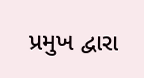પ્રમુખ દ્વારા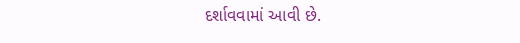દર્શાવવામાં આવી છે.